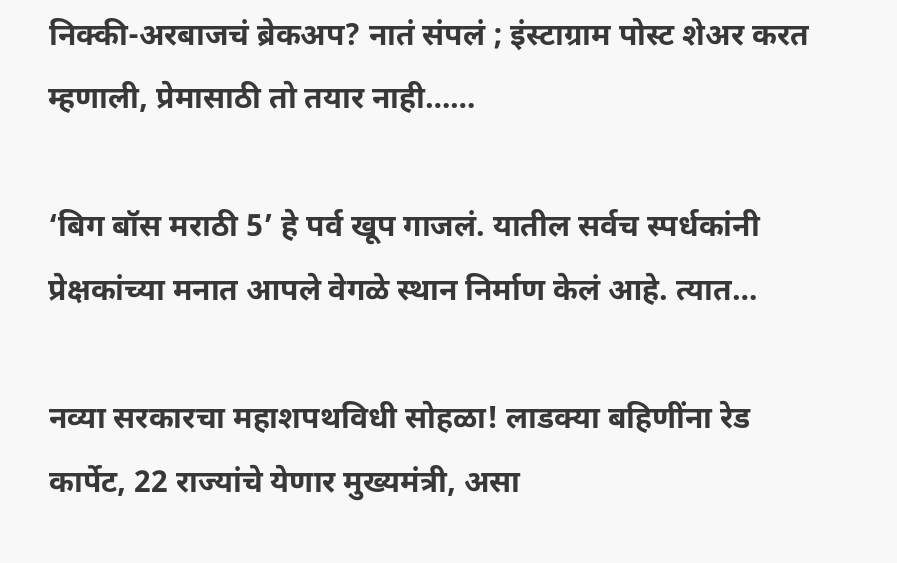निक्की-अरबाजचं ब्रेकअप? नातं संपलं ; इंस्टाग्राम पोस्ट शेअर करत म्हणाली, प्रेमासाठी तो तयार नाही……

‘बिग बॉस मराठी 5’ हे पर्व खूप गाजलं. यातील सर्वच स्पर्धकांनी प्रेक्षकांच्या मनात आपले वेगळे स्थान निर्माण केलं आहे. त्यात…

नव्या सरकारचा महाशपथविधी सोहळा! लाडक्या बहिणींना रेड कार्पेट, 22 राज्यांचे येणार मुख्यमंत्री, असा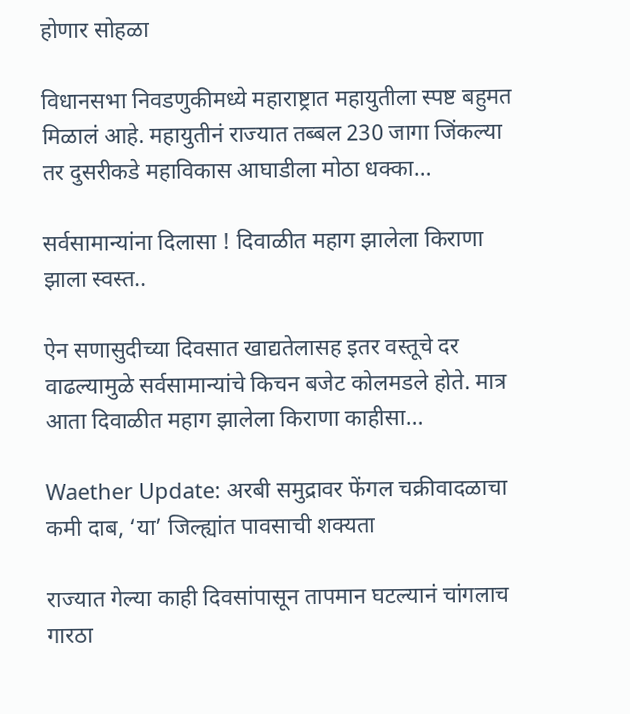होणार सोहळा

विधानसभा निवडणुकीमध्ये महाराष्ट्रात महायुतीला स्पष्ट बहुमत मिळालं आहे. महायुतीनं राज्यात तब्बल 230 जागा जिंकल्या तर दुसरीकडे महाविकास आघाडीला मोठा धक्का…

सर्वसामान्यांना दिलासा ! दिवाळीत महाग झालेला किराणा झाला स्वस्त..

ऐन सणासुदीच्या दिवसात खाद्यतेलासह इतर वस्तूचे दर वाढल्यामुळे सर्वसामान्यांचे किचन बजेट कोलमडले होते. मात्र आता दिवाळीत महाग झालेला किराणा काहीसा…

Waether Update: अरबी समुद्रावर फेंगल चक्रीवादळाचा कमी दाब, ‘या’ जिल्ह्यांत पावसाची शक्यता

राज्यात गेल्या काही दिवसांपासून तापमान घटल्यानं चांगलाच गारठा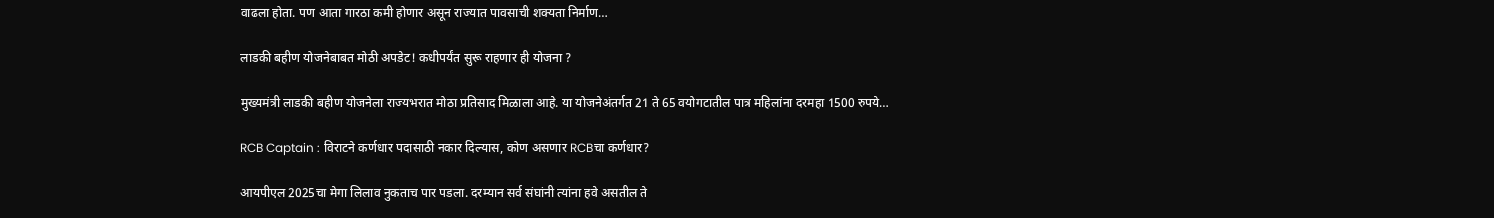वाढला होता. पण आता गारठा कमी होणार असून राज्यात पावसाची शक्यता निर्माण…

लाडकी बहीण योजनेबाबत मोठी अपडेट! कधीपर्यंत सुरू राहणार ही योजना ?

मुख्यमंत्री लाडकी बहीण योजनेला राज्यभरात मोठा प्रतिसाद मिळाला आहे. या योजनेअंतर्गत 21 ते 65 वयोगटातील पात्र महिलांना दरमहा 1500 रुपये…

RCB Captain : विराटने कर्णधार पदासाठी नकार दिल्यास, कोण असणार RCBचा कर्णधार?

आयपीएल 2025चा मेगा लिलाव नुकताच पार पडला. दरम्यान सर्व संघांनी त्यांना हवे असतील ते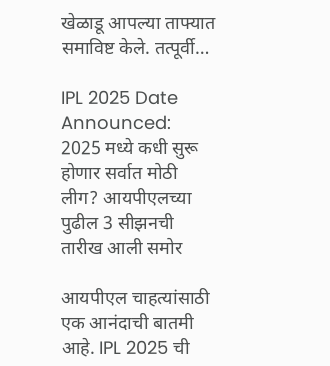खेळाडू आपल्या ताफ्यात समाविष्ट केले. तत्पूर्वी…

IPL 2025 Date Announced: 2025 मध्ये कधी सुरू होणार सर्वात मोठी लीग? आयपीएलच्या पुढील 3 सीझनची तारीख आली समोर

आयपीएल चाहत्यांसाठी एक आनंदाची बातमी आहे. IPL 2025 ची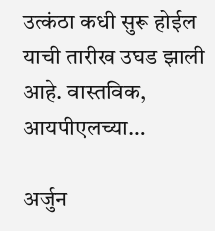उत्कंठा कधी सुरू होईल याची तारीख उघड झाली आहे. वास्तविक, आयपीएलच्या…

अर्जुन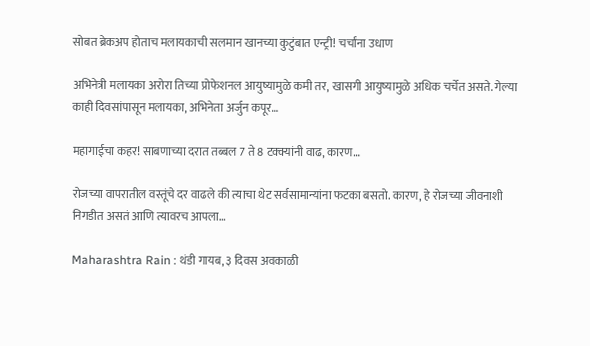सोबत ब्रेकअप होताच मलायकाची सलमान खानच्या कुटुंबात एन्ट्री! चर्चांना उधाण

अभिनेत्री मलायका अरोरा तिच्या प्रोफेशनल आयुष्यामुळे कमी तर, खासगी आयुष्यामुळे अधिक चर्चेत असते. गेल्या काही दिवसांपासून मलायका, अभिनेता अर्जुन कपूर…

महागाईचा कहर! साबणाच्या दरात तब्बल 7 ते 8 टक्क्यांनी वाढ, कारण…

रोजच्या वापरातील वस्तूंचे दर वाढले की त्याचा थेट सर्वसामान्यांना फटका बसतो. कारण, हे रोजच्या जीवनाशी निगडीत असतं आणि त्यावरच आपला…

Maharashtra Rain : थंडी गायब, ३ दिवस अवकाळी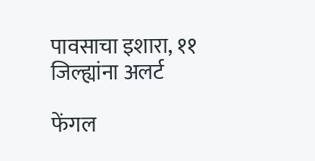पावसाचा इशारा, ११ जिल्ह्यांना अलर्ट

फेंगल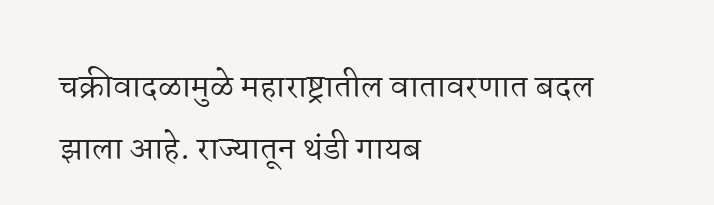चक्रीवादळामुळे महाराष्ट्रातील वातावरणात बदल झाला आहे. राज्यातून थंडी गायब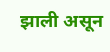झाली असून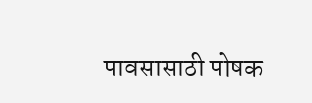पावसासाठी पोषक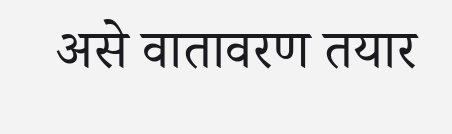असे वातावरण तयार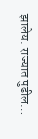झालेय. राज्यात पुढील…